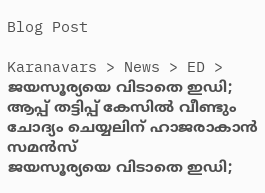Blog Post

Karanavars > News > ED > ജയസൂര്യയെ വിടാതെ ഇഡി; ആപ്പ് തട്ടിപ്പ് കേസിൽ വീണ്ടും ചോദ്യം ചെയ്യലിന് ഹാജരാകാൻ സമൻസ്
ജയസൂര്യയെ വിടാതെ ഇഡി;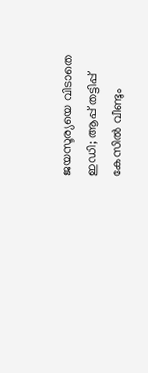ജയസൂര്യയെ വിടാതെ ഇഡി; ആപ്പ് തട്ടിപ്പ് കേസിൽ വീണ്ടും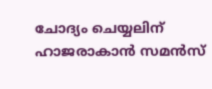ചോദ്യം ചെയ്യലിന് ഹാജരാകാൻ സമൻസ്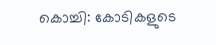കൊച്ചി: കോടികളുടെ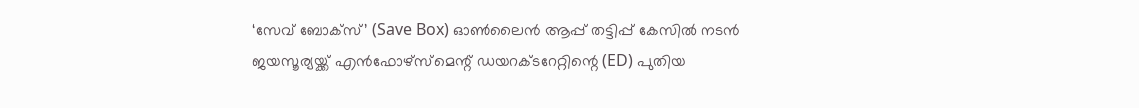‘സേവ് ബോക്സ്’ (Save Box) ഓൺലൈൻ ആപ്പ് തട്ടിപ്പ് കേസിൽ നടൻ ജയസൂര്യയ്ക്ക് എൻഫോഴ്സ്‌മെന്റ് ഡയറക്ടറേറ്റിന്റെ (ED) പുതിയ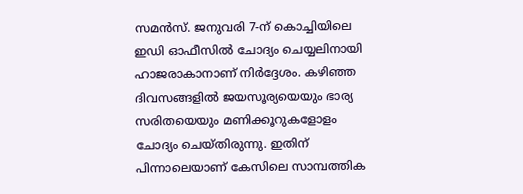സമൻസ്. ജനുവരി 7-ന് കൊച്ചിയിലെ ഇഡി ഓഫീസിൽ ചോദ്യം ചെയ്യലിനായി ഹാജരാകാനാണ് നിർദ്ദേശം. കഴിഞ്ഞ ദിവസങ്ങളിൽ ജയസൂര്യയെയും ഭാര്യ സരിതയെയും മണിക്കൂറുകളോളം ചോദ്യം ചെയ്തിരുന്നു. ഇതിന് പിന്നാലെയാണ് കേസിലെ സാമ്പത്തിക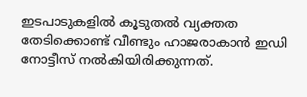ഇടപാടുകളിൽ കൂടുതൽ വ്യക്തത തേടിക്കൊണ്ട് വീണ്ടും ഹാജരാകാൻ ഇഡി നോട്ടീസ് നൽകിയിരിക്കുന്നത്.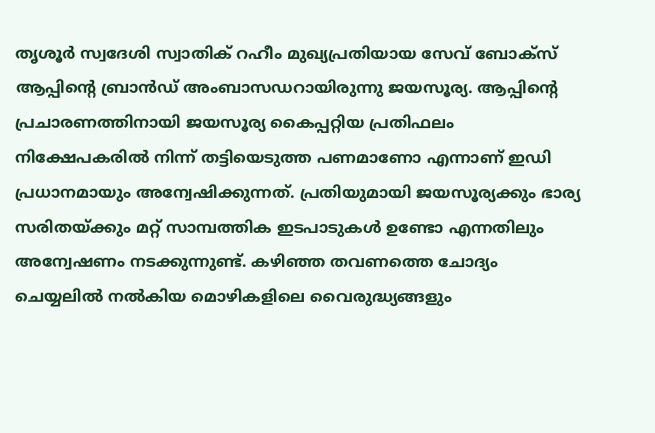തൃശൂർ സ്വദേശി സ്വാതിക് റഹീം മുഖ്യപ്രതിയായ സേവ് ബോക്സ് ആപ്പിന്റെ ബ്രാൻഡ് അംബാസഡറായിരുന്നു ജയസൂര്യ. ആപ്പിന്റെ പ്രചാരണത്തിനായി ജയസൂര്യ കൈപ്പറ്റിയ പ്രതിഫലം നിക്ഷേപകരിൽ നിന്ന് തട്ടിയെടുത്ത പണമാണോ എന്നാണ് ഇഡി പ്രധാനമായും അന്വേഷിക്കുന്നത്. പ്രതിയുമായി ജയസൂര്യക്കും ഭാര്യ സരിതയ്ക്കും മറ്റ് സാമ്പത്തിക ഇടപാടുകൾ ഉണ്ടോ എന്നതിലും അന്വേഷണം നടക്കുന്നുണ്ട്. കഴിഞ്ഞ തവണത്തെ ചോദ്യം ചെയ്യലിൽ നൽകിയ മൊഴികളിലെ വൈരുദ്ധ്യങ്ങളും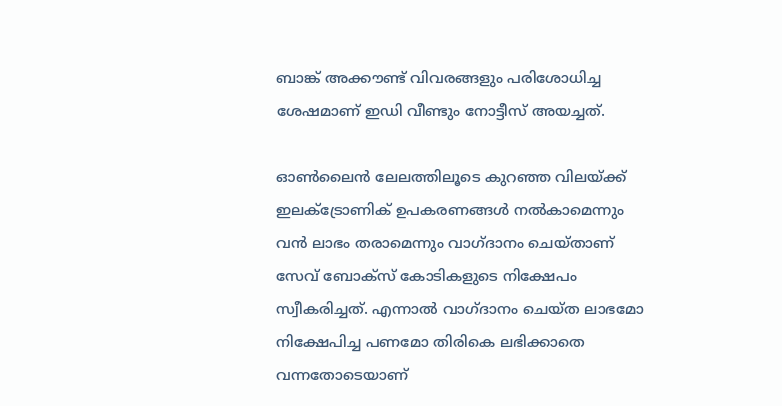ബാങ്ക് അക്കൗണ്ട് വിവരങ്ങളും പരിശോധിച്ച ശേഷമാണ് ഇഡി വീണ്ടും നോട്ടീസ് അയച്ചത്.

ഓൺലൈൻ ലേലത്തിലൂടെ കുറഞ്ഞ വിലയ്ക്ക് ഇലക്ട്രോണിക് ഉപകരണങ്ങൾ നൽകാമെന്നും വൻ ലാഭം തരാമെന്നും വാഗ്ദാനം ചെയ്താണ് സേവ് ബോക്സ് കോടികളുടെ നിക്ഷേപം സ്വീകരിച്ചത്. എന്നാൽ വാഗ്ദാനം ചെയ്ത ലാഭമോ നിക്ഷേപിച്ച പണമോ തിരികെ ലഭിക്കാതെ വന്നതോടെയാണ്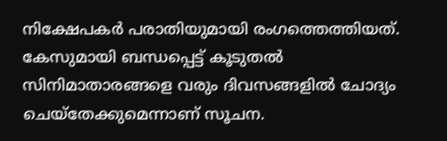നിക്ഷേപകർ പരാതിയുമായി രംഗത്തെത്തിയത്. കേസുമായി ബന്ധപ്പെട്ട് കൂടുതൽ സിനിമാതാരങ്ങളെ വരും ദിവസങ്ങളിൽ ചോദ്യം ചെയ്തേക്കുമെന്നാണ് സൂചന.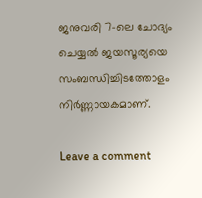ജനുവരി 7-ലെ ചോദ്യം ചെയ്യൽ ജയസൂര്യയെ സംബന്ധിച്ചിടത്തോളം നിർണ്ണായകമാണ്.

Leave a comment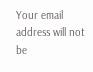Your email address will not be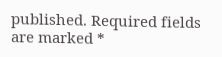published. Required fields are marked *